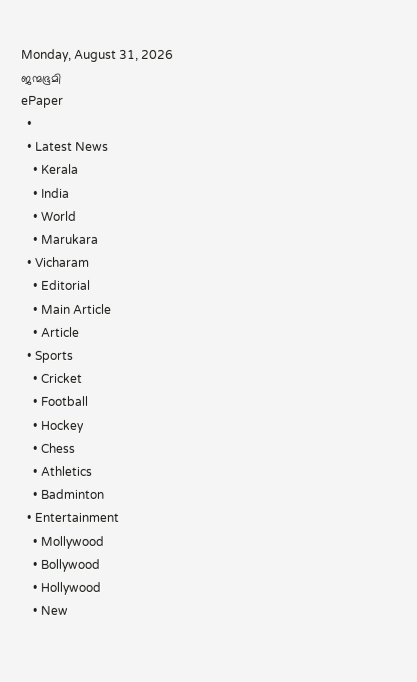Monday, August 31, 2026
ജന്മഭൂമി
ePaper
  •
  • Latest News
    • Kerala
    • India
    • World
    • Marukara
  • Vicharam
    • Editorial
    • Main Article
    • Article
  • Sports
    • Cricket
    • Football
    • Hockey
    • Chess
    • Athletics
    • Badminton
  • Entertainment
    • Mollywood
    • Bollywood
    • Hollywood
    • New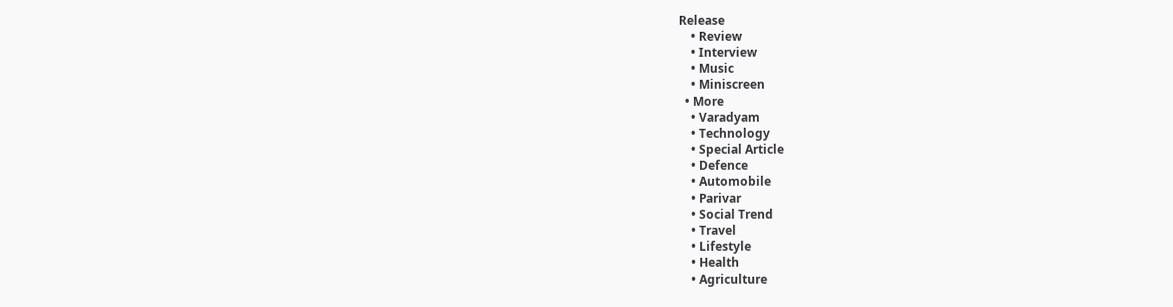Release
    • Review
    • Interview
    • Music
    • Miniscreen
  • More
    • Varadyam
    • Technology
    • Special Article
    • Defence
    • Automobile
    • Parivar
    • Social Trend
    • Travel
    • Lifestyle
    • Health
    • Agriculture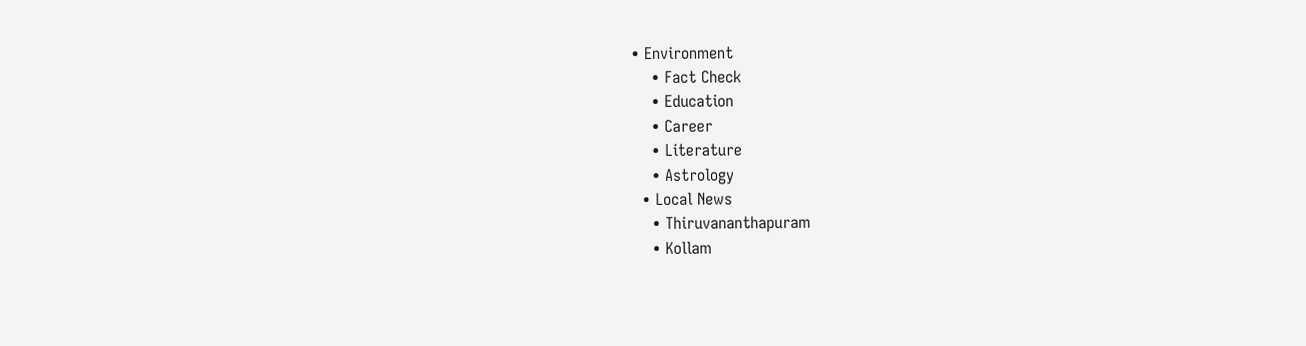• Environment
    • Fact Check
    • Education
    • Career
    • Literature
    • Astrology
  • Local News
    • Thiruvananthapuram
    • Kollam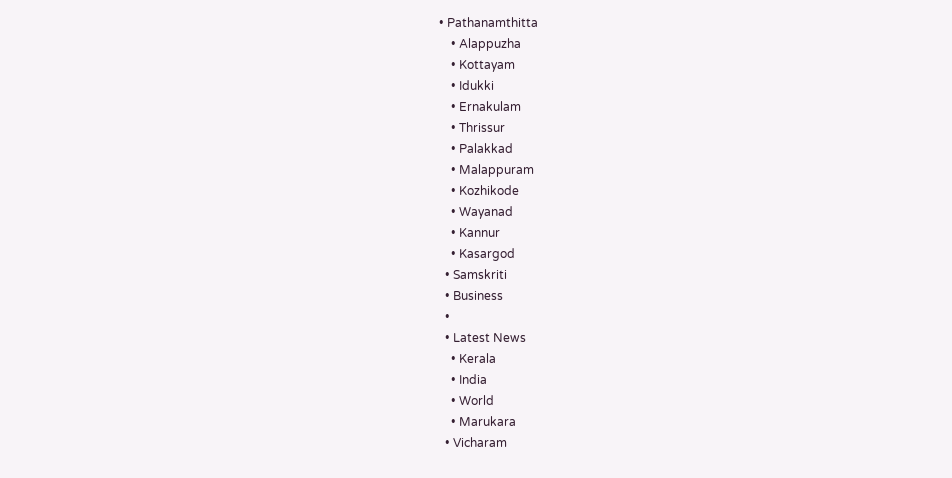• Pathanamthitta
    • Alappuzha
    • Kottayam
    • Idukki
    • Ernakulam
    • Thrissur
    • Palakkad
    • Malappuram
    • Kozhikode
    • Wayanad
    • Kannur
    • Kasargod
  • Samskriti
  • Business
  •
  • Latest News
    • Kerala
    • India
    • World
    • Marukara
  • Vicharam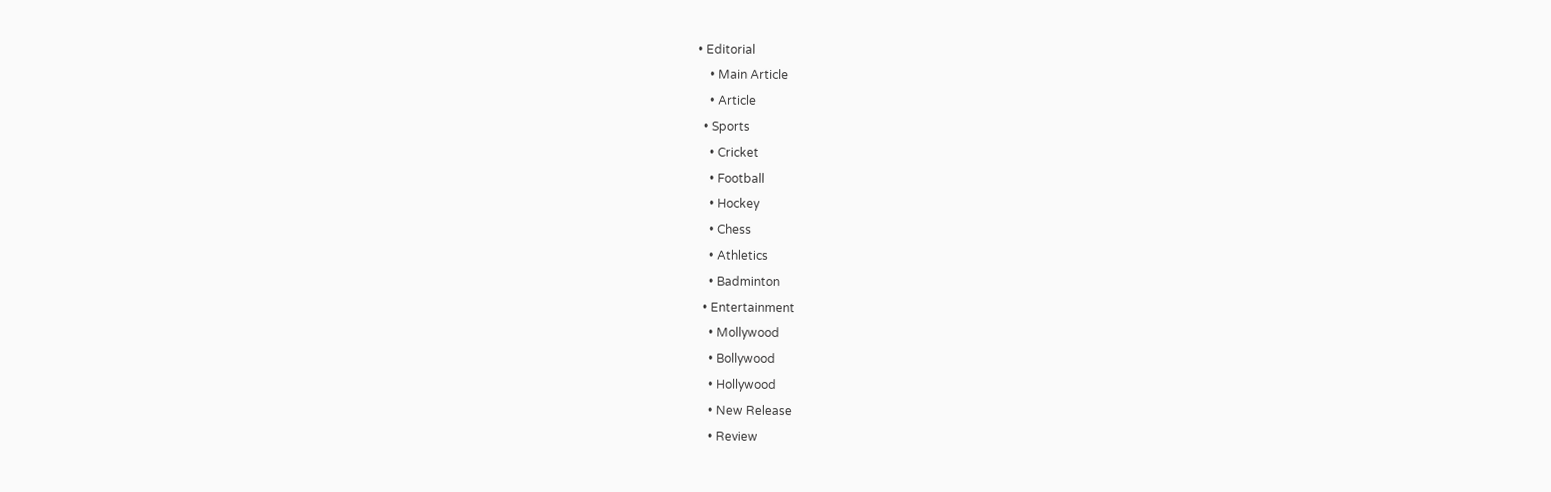• Editorial
    • Main Article
    • Article
  • Sports
    • Cricket
    • Football
    • Hockey
    • Chess
    • Athletics
    • Badminton
  • Entertainment
    • Mollywood
    • Bollywood
    • Hollywood
    • New Release
    • Review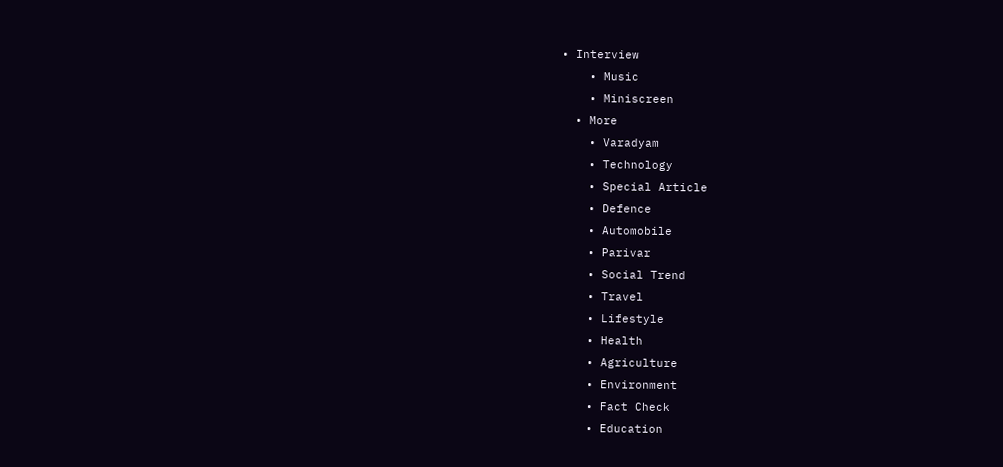• Interview
    • Music
    • Miniscreen
  • More
    • Varadyam
    • Technology
    • Special Article
    • Defence
    • Automobile
    • Parivar
    • Social Trend
    • Travel
    • Lifestyle
    • Health
    • Agriculture
    • Environment
    • Fact Check
    • Education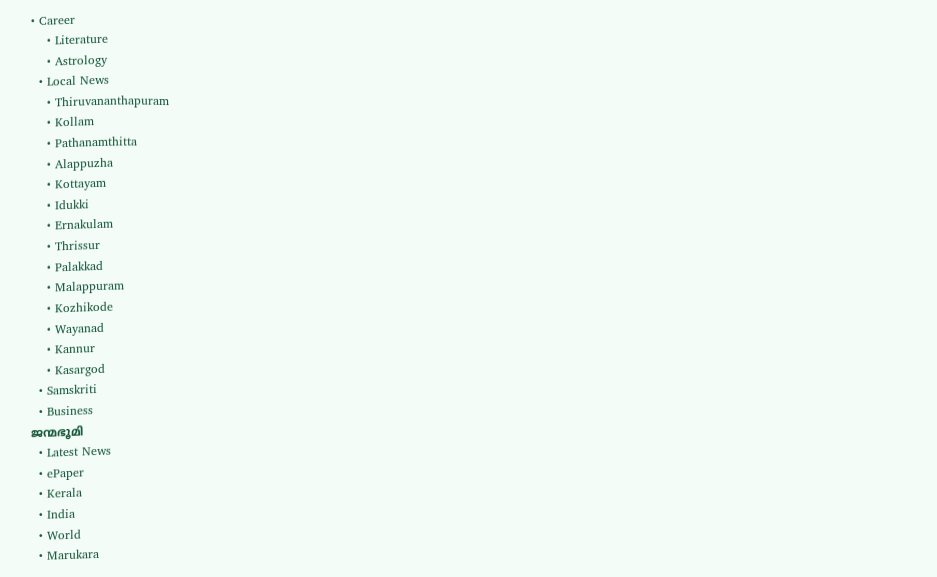• Career
    • Literature
    • Astrology
  • Local News
    • Thiruvananthapuram
    • Kollam
    • Pathanamthitta
    • Alappuzha
    • Kottayam
    • Idukki
    • Ernakulam
    • Thrissur
    • Palakkad
    • Malappuram
    • Kozhikode
    • Wayanad
    • Kannur
    • Kasargod
  • Samskriti
  • Business
ജന്മഭൂമി
  • Latest News
  • ePaper
  • Kerala
  • India
  • World
  • Marukara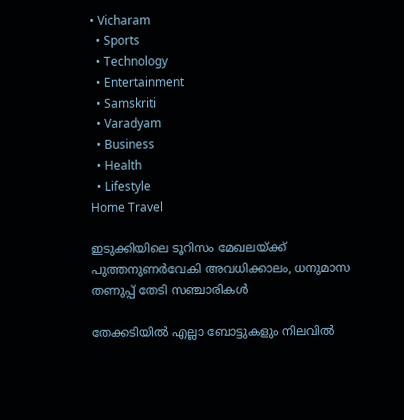• Vicharam
  • Sports
  • Technology
  • Entertainment
  • Samskriti
  • Varadyam
  • Business
  • Health
  • Lifestyle
Home Travel

ഇടുക്കിയിലെ ടൂറിസം മേഖലയ്‌ക്ക് പുത്തനുണര്‍വേകി അവധിക്കാലം, ധനുമാസ തണുപ്പ് തേടി സഞ്ചാരികൾ

തേക്കടിയില്‍ എല്ലാ ബോട്ടുകളും നിലവില്‍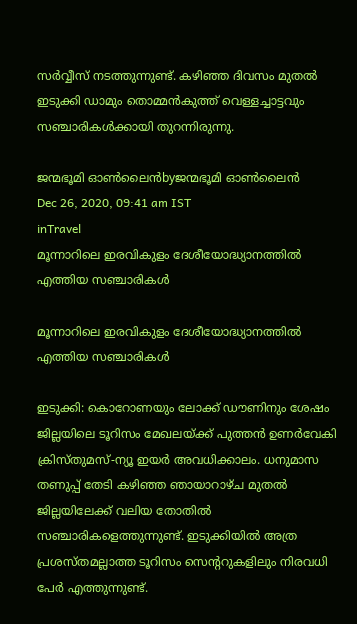സര്‍വ്വീസ് നടത്തുന്നുണ്ട്. കഴിഞ്ഞ ദിവസം മുതല്‍ ഇടുക്കി ഡാമും തൊമ്മന്‍കുത്ത് വെള്ളച്ചാട്ടവും സഞ്ചാരികള്‍ക്കായി തുറന്നിരുന്നു.

ജന്മഭൂമി ഓണ്‍ലൈന്‍byജന്മഭൂമി ഓണ്‍ലൈന്‍
Dec 26, 2020, 09:41 am IST
inTravel
മൂന്നാറിലെ ഇരവികുളം ദേശീയോദ്ധ്യാനത്തില്‍ എത്തിയ സഞ്ചാരികള്‍

മൂന്നാറിലെ ഇരവികുളം ദേശീയോദ്ധ്യാനത്തില്‍ എത്തിയ സഞ്ചാരികള്‍

ഇടുക്കി: കൊറോണയും ലോക്ക് ഡൗണിനും ശേഷം ജില്ലയിലെ ടൂറിസം മേഖലയ്‌ക്ക് പുത്തന്‍ ഉണര്‍വേകി ക്രിസ്തുമസ്-ന്യൂ ഇയര്‍ അവധിക്കാലം. ധനുമാസ തണുപ്പ് തേടി കഴിഞ്ഞ ഞായാറാഴ്ച മുതല്‍ ജില്ലയിലേക്ക് വലിയ തോതില്‍ സഞ്ചാരികളെത്തുന്നുണ്ട്. ഇടുക്കിയില്‍ അത്ര പ്രശസ്തമല്ലാത്ത ടൂറിസം സെന്ററുകളിലും നിരവധി പേര്‍ എത്തുന്നുണ്ട്.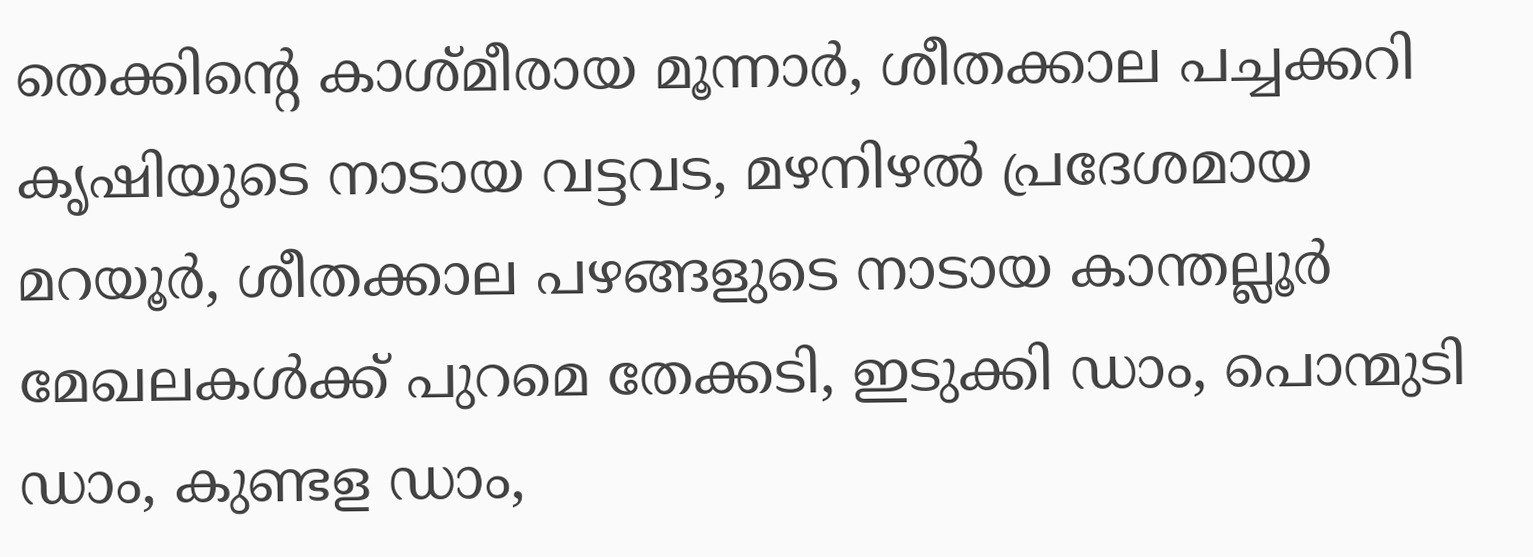തെക്കിന്റെ കാശ്മീരായ മൂന്നാര്‍, ശീതക്കാല പച്ചക്കറി കൃഷിയുടെ നാടായ വട്ടവട, മഴനിഴല്‍ പ്രദേശമായ മറയൂര്‍, ശീതക്കാല പഴങ്ങളുടെ നാടായ കാന്തല്ലൂര്‍ മേഖലകള്‍ക്ക് പുറമെ തേക്കടി, ഇടുക്കി ഡാം, പൊന്മുടി ഡാം, കുണ്ടള ഡാം,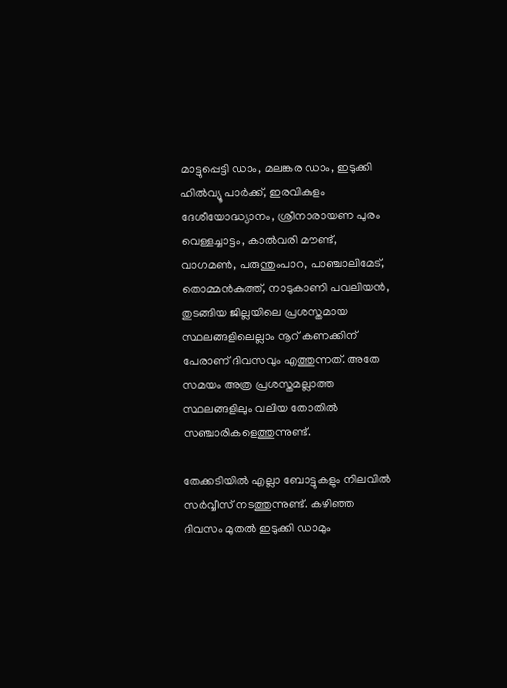മാട്ടുപ്പെട്ടി ഡാം, മലങ്കര ഡാം, ഇടുക്കി ഹില്‍വ്യൂ പാര്‍ക്ക്, ഇരവികുളം ദേശീയോദ്ധ്യാനം, ശ്രീനാരായണ പുരം വെള്ളച്ചാട്ടം, കാല്‍വരി മൗണ്ട്, വാഗമണ്‍, പരുന്തുംപാറ, പാഞ്ചാലിമേട്, തൊമ്മന്‍കുത്ത്, നാടുകാണി പവലിയന്‍, തുടങ്ങിയ ജില്ലയിലെ പ്രശസ്തമായ സ്ഥലങ്ങളിലെല്ലാം നൂറ് കണക്കിന് പേരാണ് ദിവസവും എത്തുന്നത്. അതേ സമയം അത്ര പ്രശസ്തമല്ലാത്ത സ്ഥലങ്ങളിലും വലിയ തോതില്‍ സഞ്ചാരികളെത്തുന്നുണ്ട്.

തേക്കടിയില്‍ എല്ലാ ബോട്ടുകളും നിലവില്‍ സര്‍വ്വീസ് നടത്തുന്നുണ്ട്. കഴിഞ്ഞ ദിവസം മുതല്‍ ഇടുക്കി ഡാമും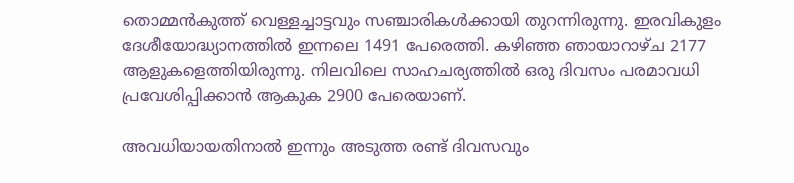തൊമ്മന്‍കുത്ത് വെള്ളച്ചാട്ടവും സഞ്ചാരികള്‍ക്കായി തുറന്നിരുന്നു. ഇരവികുളം ദേശീയോദ്ധ്യാനത്തില്‍ ഇന്നലെ 1491 പേരെത്തി. കഴിഞ്ഞ ഞായാറാഴ്ച 2177 ആളുകളെത്തിയിരുന്നു. നിലവിലെ സാഹചര്യത്തില്‍ ഒരു ദിവസം പരമാവധി പ്രവേശിപ്പിക്കാന്‍ ആകുക 2900 പേരെയാണ്.

അവധിയായതിനാല്‍ ഇന്നും അടുത്ത രണ്ട് ദിവസവും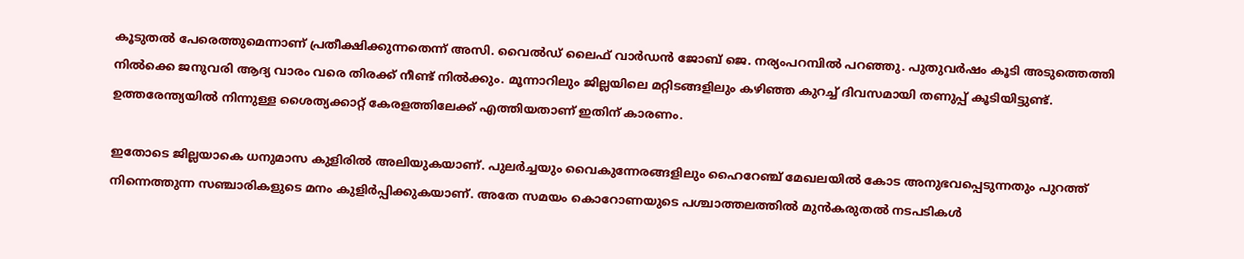കൂടുതല്‍ പേരെത്തുമെന്നാണ് പ്രതീക്ഷിക്കുന്നതെന്ന് അസി. വൈല്‍ഡ് ലൈഫ് വാര്‍ഡന്‍ ജോബ് ജെ. നര്യംപറമ്പില്‍ പറഞ്ഞു. പുതുവര്‍ഷം കൂടി അടുത്തെത്തി നില്‍ക്കെ ജനുവരി ആദ്യ വാരം വരെ തിരക്ക് നീണ്ട് നില്‍ക്കും. മൂന്നാറിലും ജില്ലയിലെ മറ്റിടങ്ങളിലും കഴിഞ്ഞ കുറച്ച് ദിവസമായി തണുപ്പ് കൂടിയിട്ടുണ്ട്. ഉത്തരേന്ത്യയില്‍ നിന്നുള്ള ശൈത്യക്കാറ്റ് കേരളത്തിലേക്ക് എത്തിയതാണ് ഇതിന് കാരണം.

ഇതോടെ ജില്ലയാകെ ധനുമാസ കുളിരില്‍ അലിയുകയാണ്. പുലര്‍ച്ചയും വൈകുന്നേരങ്ങളിലും ഹൈറേഞ്ച് മേഖലയില്‍ കോട അനുഭവപ്പെടുന്നതും പുറത്ത് നിന്നെത്തുന്ന സഞ്ചാരികളുടെ മനം കുളിര്‍പ്പിക്കുകയാണ്. അതേ സമയം കൊറോണയുടെ പശ്ചാത്തലത്തില്‍ മുന്‍കരുതല്‍ നടപടികള്‍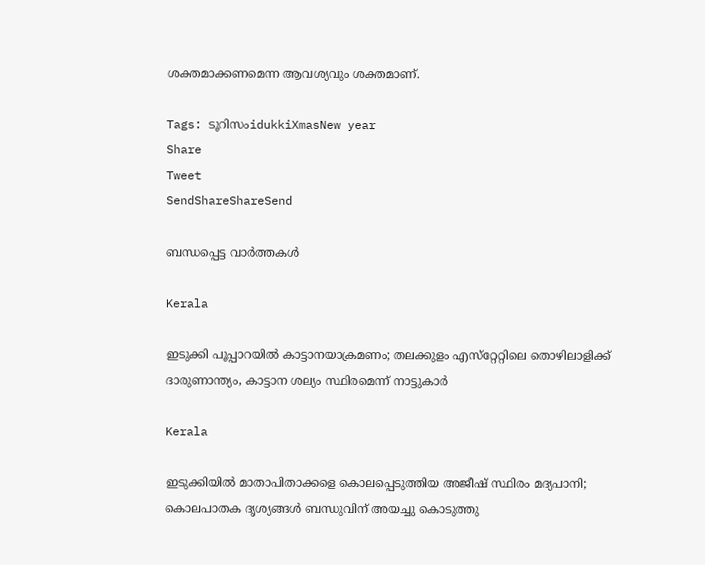ശക്തമാക്കണമെന്ന ആവശ്യവും ശക്തമാണ്.

Tags: ടൂറിസംidukkiXmasNew year
Share
Tweet
SendShareShareSend

ബന്ധപ്പെട്ട വാര്‍ത്തകള്‍

Kerala

ഇടുക്കി പൂപ്പാറയിൽ കാട്ടാനയാക്രമണം; തലക്കുളം എസ്‌റ്റേറ്റിലെ തൊഴിലാളിക്ക് ദാരുണാന്ത്യം, കാട്ടാന ശല്യം സ്ഥിരമെന്ന് നാട്ടുകാർ

Kerala

ഇടുക്കിയിൽ മാതാപിതാക്കളെ കൊലപ്പെടുത്തിയ അജീഷ് സ്ഥിരം മദ്യപാനി; കൊലപാതക ദൃശ്യങ്ങൾ ബന്ധുവിന് അയച്ചു കൊടുത്തു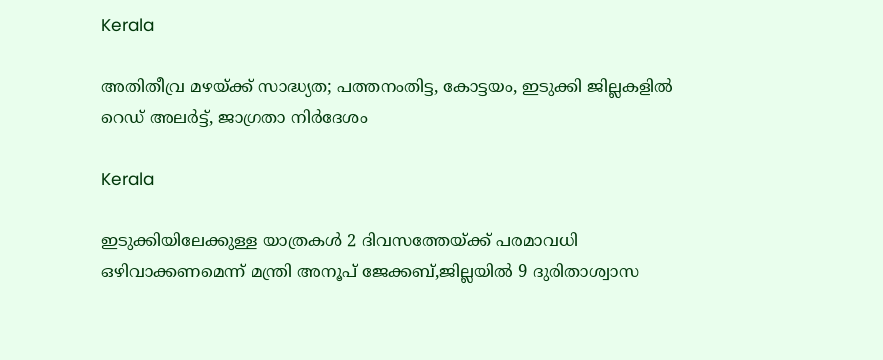Kerala

അതിതീവ്ര മഴയ്‌ക്ക് സാദ്ധ്യത; പത്തനംതിട്ട, കോട്ടയം, ഇടുക്കി ജില്ലകളിൽ റെഡ് അലർട്ട്, ജാഗ്രതാ നിർദേശം

Kerala

ഇടുക്കിയിലേക്കുള്ള യാത്രകള്‍ 2 ദിവസത്തേയ്‌ക്ക് പരമാവധി ഒഴിവാക്കണമെന്ന് മന്ത്രി അനൂപ് ജേക്കബ്,ജില്ലയില്‍ 9 ദുരിതാശ്വാസ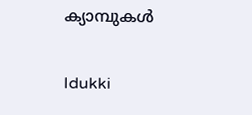ക്യാമ്പുകള്‍

Idukki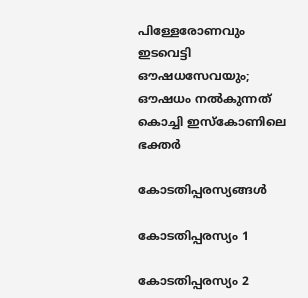പിള്ളേരോണവും ഇടവെട്ടി ഔഷധസേവയും; ഔഷധം നൽകുന്നത് കൊച്ചി ഇസ്‌കോണിലെ ഭക്തർ

കോടതിപ്പരസ്യങ്ങള്‍

കോടതിപ്പരസ്യം 1

കോടതിപ്പരസ്യം 2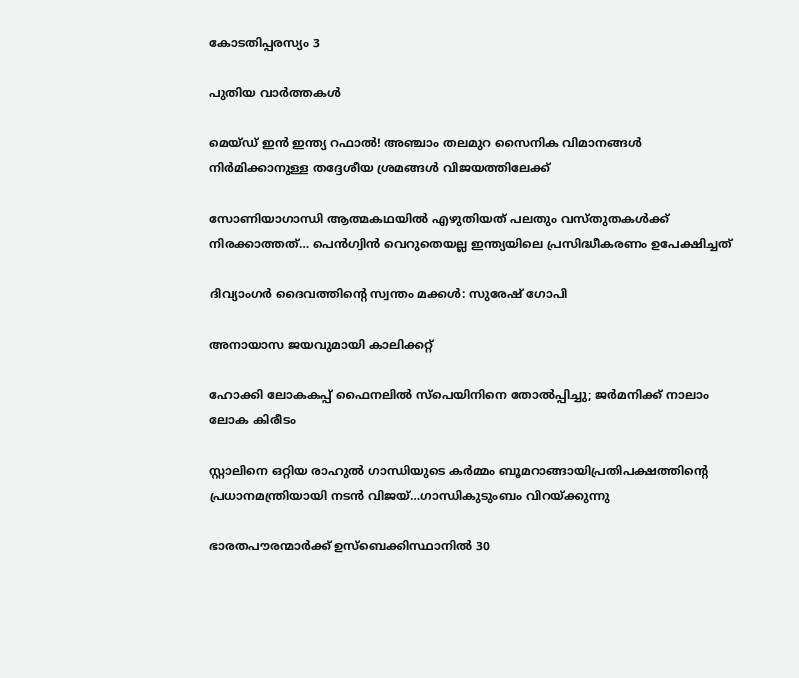കോടതിപ്പരസ്യം 3

പുതിയ വാര്‍ത്തകള്‍

മെയ്ഡ് ഇന്‍ ഇന്ത്യ റഫാല്‍! അഞ്ചാം തലമുറ സൈനിക വിമാനങ്ങള്‍ നിര്‍മിക്കാനുള്ള തദ്ദേശീയ ശ്രമങ്ങള്‍ വിജയത്തിലേക്ക്

സോണിയാഗാന്ധി ആത്മകഥയില്‍ എഴുതിയത് പലതും വസ്തുതകള്‍ക്ക് നിരക്കാത്തത്… പെന്‍ഗ്വിന്‍ വെറുതെയല്ല ഇന്ത്യയിലെ പ്രസിദ്ധീകരണം ഉപേക്ഷിച്ചത്

ദിവ്യാംഗര്‍ ദൈവത്തിന്റെ സ്വന്തം മക്കള്‍: സുരേഷ് ഗോപി

അനായാസ ജയവുമായി കാലിക്കറ്റ്

ഹോക്കി ലോകകപ്പ് ഫൈനലില്‍ സ്‌പെയിനിനെ തോല്‍പ്പിച്ചു; ജര്‍മനിക്ക് നാലാം ലോക കിരീടം

സ്റ്റാലിനെ ഒറ്റിയ രാഹുല്‍ ഗാന്ധിയുടെ കര്‍മ്മം ബൂമറാങ്ങായിപ്രതിപക്ഷത്തിന്റെ പ്രധാനമന്ത്രിയായി നടന്‍ വിജയ്…ഗാന്ധികുടുംബം വിറയ്‌ക്കുന്നു

ഭാരതപൗരന്മാര്‍ക്ക് ഉസ്ബെക്കിസ്ഥാനില്‍ 30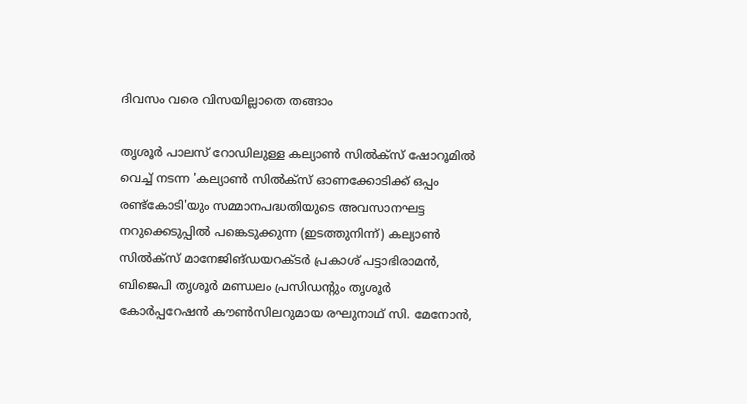ദിവസം വരെ വിസയില്ലാതെ തങ്ങാം

തൃശൂര്‍ പാലസ് റോഡിലുള്ള കല്യാണ്‍ സില്‍ക്‌സ് ഷോറൂമില്‍ വെച്ച് നടന്ന 'കല്യാണ്‍ സില്‍ക്‌സ് ഓണക്കോടിക്ക് ഒപ്പം രണ്ട്‌കോടി'യും സമ്മാനപദ്ധതിയുടെ അവസാനഘട്ട നറുക്കെടുപ്പില്‍ പങ്കെടുക്കുന്ന (ഇടത്തുനിന്ന്) കല്യാണ്‍ സില്‍ക്‌സ് മാനേജിങ്ഡയറക്ടര്‍ പ്രകാശ് പട്ടാഭിരാമന്‍, ബിജെപി തൃശൂര്‍ മണ്ഡലം പ്രസിഡന്റും തൃശൂര്‍ കോര്‍പ്പറേഷന്‍ കൗണ്‍സിലറുമായ രഘുനാഥ് സി. മേനോന്‍,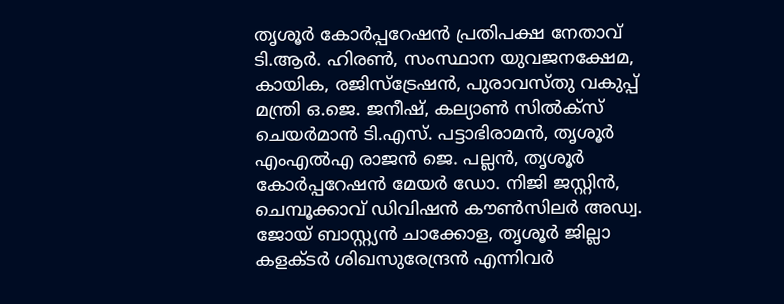തൃശൂര്‍ കോര്‍പ്പറേഷന്‍ പ്രതിപക്ഷ നേതാവ് ടി.ആര്‍. ഹിരണ്‍, സംസ്ഥാന യുവജനക്ഷേമ, കായിക, രജിസ്‌ട്രേഷന്‍, പുരാവസ്തു വകുപ്പ് മന്ത്രി ഒ.ജെ. ജനീഷ്, കല്യാണ്‍ സില്‍ക്‌സ് ചെയര്‍മാന്‍ ടി.എസ്. പട്ടാഭിരാമന്‍, തൃശൂര്‍ എംഎല്‍എ രാജന്‍ ജെ. പല്ലന്‍, തൃശൂര്‍ കോര്‍പ്പറേഷന്‍ മേയര്‍ ഡോ. നിജി ജസ്റ്റിന്‍, ചെമ്പൂക്കാവ് ഡിവിഷന്‍ കൗണ്‍സിലര്‍ അഡ്വ. ജോയ് ബാസ്റ്റ്യന്‍ ചാക്കോള, തൃശൂര്‍ ജില്ലാ കളക്ടര്‍ ശിഖസുരേന്ദ്രന്‍ എന്നിവര്‍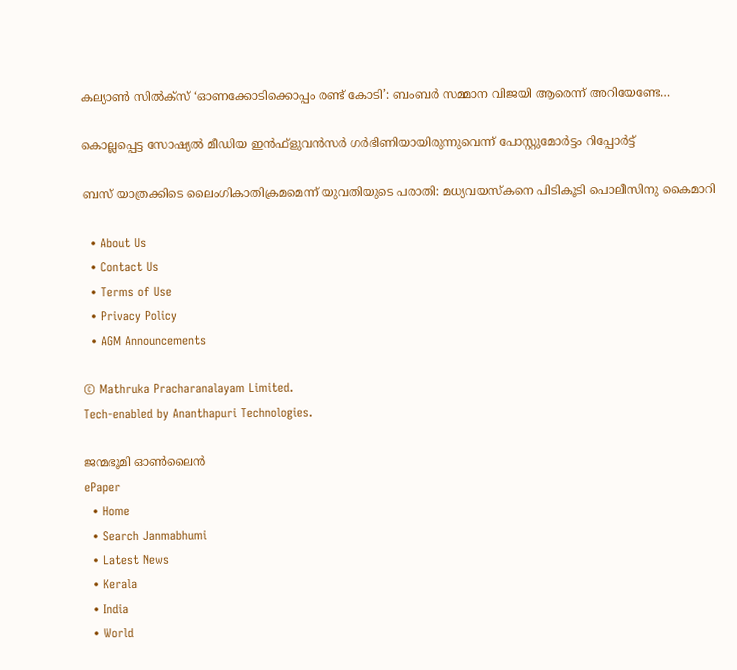കല്യാണ്‍ സില്‍ക്‌സ് ‘ഓണക്കോടിക്കൊപ്പം രണ്ട് കോടി’: ബംബര്‍ സമ്മാന വിജയി ആരെന്ന് അറിയേണ്ടേ…

കൊല്ലപ്പെട്ട സോഷ്യല്‍ മീഡിയ ഇന്‍ഫ്‌ളുവന്‍സര്‍ ഗര്‍ഭിണിയായിരുന്നുവെന്ന് പോസ്റ്റുമോര്‍ട്ടം റിപ്പോര്‍ട്ട്

ബസ് യാത്രക്കിടെ ലൈംഗികാതിക്രമമെന്ന് യുവതിയുടെ പരാതി: മധ്യവയസ്‌കനെ പിടികൂടി പൊലീസിനു കൈമാറി

  • About Us
  • Contact Us
  • Terms of Use
  • Privacy Policy
  • AGM Announcements

© Mathruka Pracharanalayam Limited.
Tech-enabled by Ananthapuri Technologies.

ജന്മഭൂമി ഓണ്‍ലൈന്‍
ePaper
  • Home
  • Search Janmabhumi
  • Latest News
  • Kerala
  • India
  • World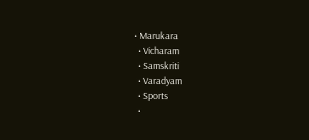• Marukara
  • Vicharam
  • Samskriti
  • Varadyam
  • Sports
  •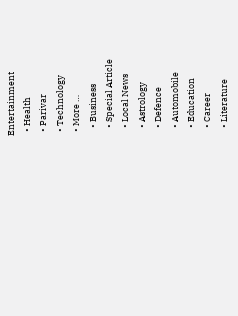Entertainment
  • Health
  • Parivar
  • Technology
  • More …
    • Business
    • Special Article
    • Local News
    • Astrology
    • Defence
    • Automobile
    • Education
    • Career
    • Literature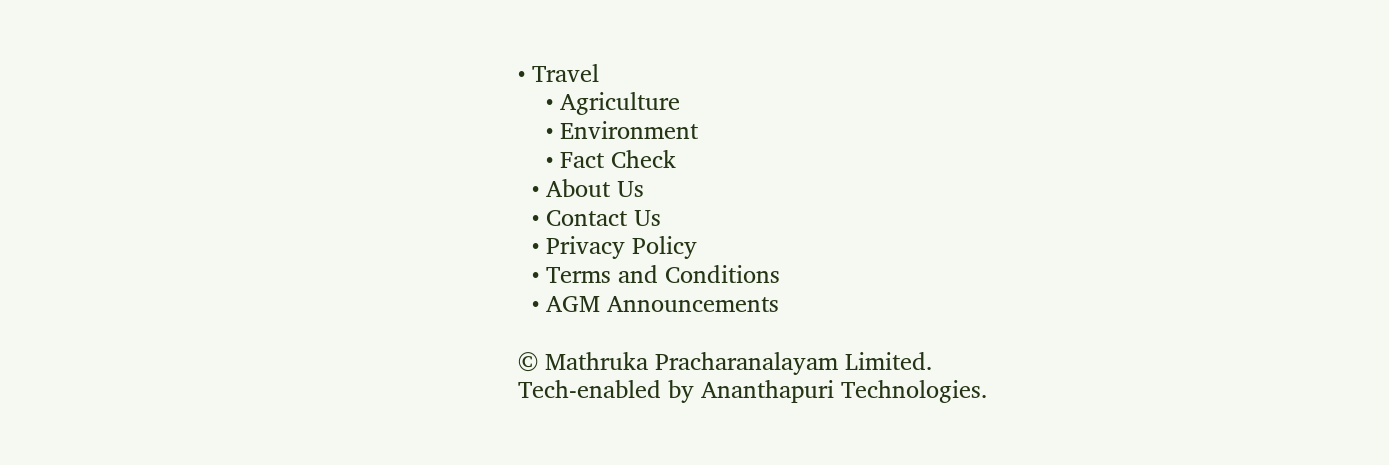• Travel
    • Agriculture
    • Environment
    • Fact Check
  • About Us
  • Contact Us
  • Privacy Policy
  • Terms and Conditions
  • AGM Announcements

© Mathruka Pracharanalayam Limited.
Tech-enabled by Ananthapuri Technologies.